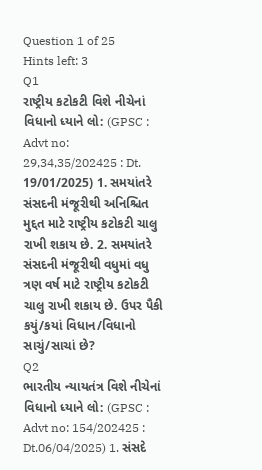Question 1 of 25
Hints left: 3
Q1
રાષ્ટ્રીય કટોકટી વિશે નીચેનાં વિધાનો ધ્યાને લો: (GPSC : Advt no: 29,34,35/202425 : Dt. 19/01/2025) 1. સમયાંતરે સંસદની મંજૂરીથી અનિશ્ચિત મુદ્દત માટે રાષ્ટ્રીય કટોકટી ચાલુ રાખી શકાય છે. 2. સમયાંતરે સંસદની મંજૂરીથી વધુમાં વધુ ત્રણ વર્ષ માટે રાષ્ટ્રીય કટોકટી ચાલુ રાખી શકાય છે. ઉપર પૈકી કયું/કયાં વિધાન/વિધાનો સાચું/સાચાં છે?
Q2
ભારતીય ન્યાયતંત્ર વિશે નીચેનાં વિધાનો ધ્યાને લો: (GPSC : Advt no: 154/202425 : Dt.06/04/2025) 1. સંસદે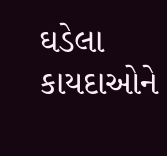ઘડેલા કાયદાઓને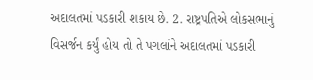અદાલતમાં પડકારી શકાય છે. 2. રાષ્ટ્રપતિએ લોકસભાનું વિસર્જન કર્યું હોય તો તે પગલાંને અદાલતમાં પડકારી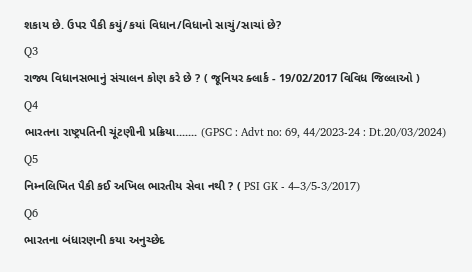શકાય છે. ઉપર પૈકી કયું/કયાં વિધાન/વિધાનો સાચું/સાચાં છે?
Q3
રાજ્ય વિધાનસભાનું સંચાલન કોણ કરે છે ? ( જૂનિયર ક્લાર્ક - 19/02/2017 વિવિધ જિલ્લાઓ )
Q4
ભારતના રાષ્ટ્રપતિની ચૂંટણીની પ્રક્રિયા....... (GPSC : Advt no: 69, 44/2023-24 : Dt.20/03/2024)
Q5
નિમ્નલિખિત પૈકી કઈ અખિલ ભારતીય સેવા નથી ? ( PSI GK - 4–3/5-3/2017)
Q6
ભારતના બંધારણની કયા અનુચ્છેદ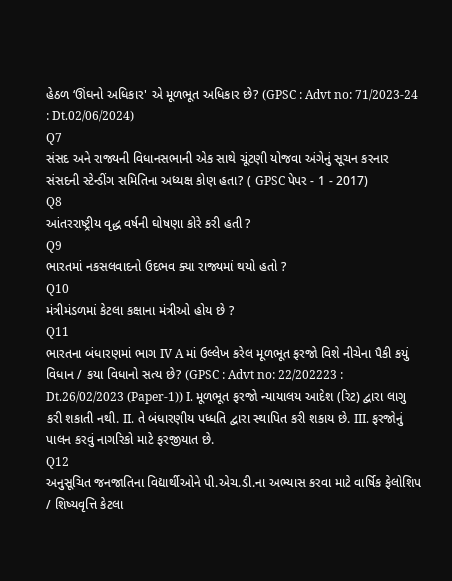હેઠળ ‘ઊંઘનો અધિકાર' એ મૂળભૂત અધિકાર છે? (GPSC : Advt no: 71/2023-24 : Dt.02/06/2024)
Q7
સંસદ અને રાજ્યની વિધાનસભાની એક સાથે ચૂંટણી યોજવા અંગેનું સૂચન કરનાર સંસદની સ્ટેન્ડીંગ સમિતિના અધ્યક્ષ કોણ હતા? ( GPSC પેપર - 1 - 2017)
Q8
આંતરરાષ્ટ્રીય વૃદ્ધ વર્ષની ઘોષણા કોરે કરી હતી ?
Q9
ભારતમાં નકસલવાદનો ઉદભવ ક્યા રાજ્યમાં થયો હતો ?
Q10
મંત્રીમંડળમાં કેટલા કક્ષાના મંત્રીઓ હોય છે ?
Q11
ભારતના બંધારણમાં ભાગ IV A માં ઉલ્લેખ કરેલ મૂળભૂત ફરજો વિશે નીચેના પૈકી કયું વિધાન / કયા વિધાનો સત્ય છે? (GPSC : Advt no: 22/202223 : Dt.26/02/2023 (Paper-1)) I. મૂળભૂત ફરજો ન્યાયાલય આદેશ (રિટ) દ્વારા લાગુ કરી શકાતી નથી. II. તે બંધારણીય પધ્ધતિ દ્વારા સ્થાપિત કરી શકાય છે. III. ફરજોનું પાલન કરવું નાગરિકો માટે ફરજીયાત છે.
Q12
અનુસૂચિત જનજાતિના વિદ્યાર્થીઓને પી.એચ.ડી.ના અભ્યાસ કરવા માટે વાર્ષિક ફેલોશિપ / શિષ્યવૃત્તિ કેટલા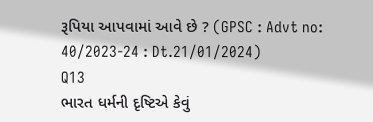રૂપિયા આપવામાં આવે છે ? (GPSC : Advt no: 40/2023-24 : Dt.21/01/2024)
Q13
ભારત ધર્મની દૃષ્ટિએ કેવું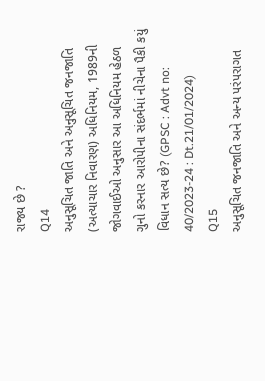રાજ્ય છે ?
Q14
અનુસૂચિત જાતિ અને અનુસૂચિત જનજાતિ (અત્યાચાર નિવારણ) અધિનિયમ, 1989ની જોગવાઈઓ અનુસાર આ અધિનિયમ હેઠળ ગુનો કરનાર આરોપીના સંદર્ભમાં નીચેના પૈકી કયું વિધાન સત્ય છે? (GPSC : Advt no: 40/2023-24 : Dt.21/01/2024)
Q15
અનુસૂચિત જનજાતિ અને અન્ય પરંપરાગત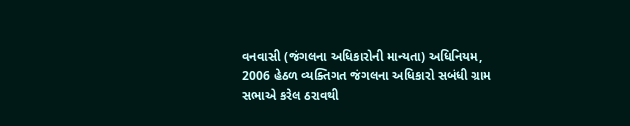વનવાસી (જંગલના અધિકારોની માન્યતા) અધિનિયમ, 2006 હેઠળ વ્યક્તિગત જંગલના અધિકારો સબંધી ગ્રામ સભાએ કરેલ ઠરાવથી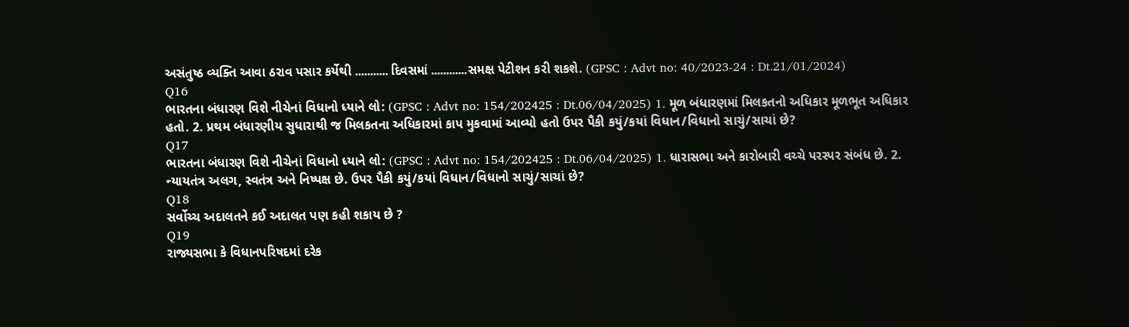અસંતુષ્ઠ વ્યક્તિ આવા ઠરાવ પસાર કર્યેથી ........... દિવસમાં ............સમક્ષ પેટીશન કરી શકશે. (GPSC : Advt no: 40/2023-24 : Dt.21/01/2024)
Q16
ભારતના બંધારણ વિશે નીચેનાં વિધાનો ધ્યાને લો: (GPSC : Advt no: 154/202425 : Dt.06/04/2025) 1. મૂળ બંધારણમાં મિલકતનો અધિકાર મૂળભૂત અધિકાર હતો. 2. પ્રથમ બંધારણીય સુધારાથી જ મિલકતના અધિકારમાં કાપ મુકવામાં આવ્યો હતો ઉપર પૈકી કયું/કયાં વિધાન/વિધાનો સાચું/સાચાં છે?
Q17
ભારતના બંધારણ વિશે નીચેનાં વિધાનો ધ્યાને લો: (GPSC : Advt no: 154/202425 : Dt.06/04/2025) 1. ધારાસભા અને કારોબારી વચ્ચે પરસ્પર સંબંધ છે. 2. ન્યાયતંત્ર અલગ, સ્વતંત્ર અને નિષ્પક્ષ છે. ઉપર પૈકી કયું/કયાં વિધાન/વિધાનો સાચું/સાચાં છે?
Q18
સર્વોચ્ચ અદાલતને કઈ અદાલત પણ કહી શકાય છે ?
Q19
રાજ્યસભા કે વિધાનપરિષદમાં દરેક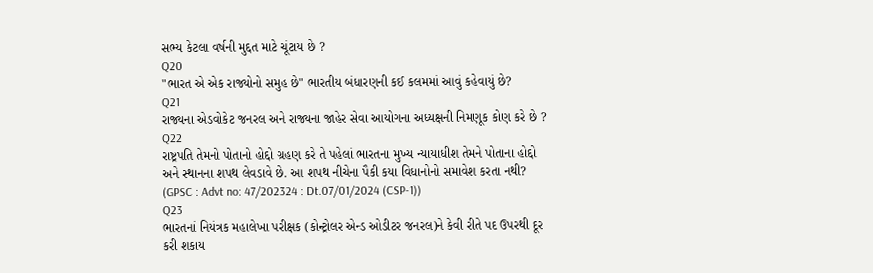સભ્ય કેટલા વર્ષની મુદ્દત માટે ચૂંટાય છે ?
Q20
"ભારત એ એક રાજ્યોનો સમુહ છે" ભારતીય બંધારણની કઈ કલમમાં આવું કહેવાયું છે?
Q21
રાજ્યના એડવોકેટ જનરલ અને રાજ્યના જાહેર સેવા આયોગના અધ્યક્ષની નિમણૂક કોણ કરે છે ?
Q22
રાષ્ટ્રપતિ તેમનો પોતાનો હોદ્દો ગ્રહણ કરે તે પહેલાં ભારતના મુખ્ય ન્યાયાધીશ તેમને પોતાના હોદ્દો અને સ્થાનના શપથ લેવડાવે છે. આ શપથ નીચેના પૈકી કયા વિધાનોનો સમાવેશ કરતા નથી? (GPSC : Advt no: 47/202324 : Dt.07/01/2024 (CSP-1))
Q23
ભારતનાં નિયંત્રક મહાલેખા પરીક્ષક (કોન્ટ્રોલર એન્ડ ઓડીટર જનરલ)ને કેવી રીતે પદ ઉપરથી દૂર કરી શકાય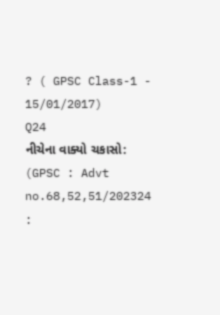? ( GPSC Class-1 - 15/01/2017)
Q24
નીચેના વાક્યો ચકાસો: (GPSC : Advt no.68,52,51/202324 :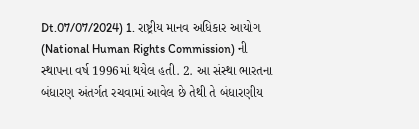Dt.07/07/2024) 1. રાષ્ટ્રીય માનવ અધિકાર આયોગ (National Human Rights Commission) ની સ્થાપના વર્ષ 1996માં થયેલ હતી. 2. આ સંસ્થા ભારતના બંધારણ અંતર્ગત રચવામાં આવેલ છે તેથી તે બંધારણીય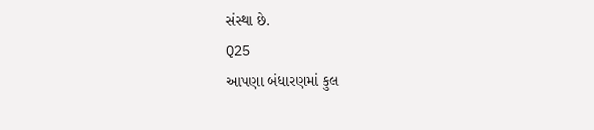સંસ્થા છે.
Q25
આપણા બંધારણમાં કુલ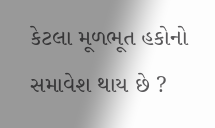કેટલા મૂળભૂત હકોનો સમાવેશ થાય છે ?